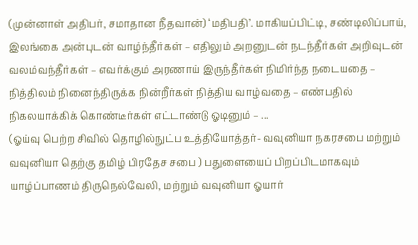(முன்னாள் அதிபர், சமாதான நீதவான்) ‘மதிபதி’. மாகியப்பிட்டி, சண்டிலிப்பாய், இலங்கை அன்புடன் வாழ்ந்தீர்கள் – எதிலும் அறனுடன் நடந்தீர்கள் அறிவுடன் வலம்வந்தீர்கள் – எவர்க்கும் அரணாய் இருந்தீர்கள் நிமிர்ந்த நடையதை – நித்திலம் நினைந்திருக்க நின்றீர்கள் நித்திய வாழ்வதை – எண்பதில் நிகலயாக்கிக் கொண்டீர்கள் எட்டாண்டு ஓடினும் – ...
(ஓய்வு பெற்ற சிவில் தொழில்நுட்ப உத்தியோத்தர்- வவுனியா நகரசபை மற்றும் வவுனியா தெற்கு தமிழ் பிரதேச சபை ) பதுளையைப் பிறப்பிடமாகவும் யாழ்ப்பாணம் திருநெல்வேலி, மற்றும் வவுனியா ஓயார்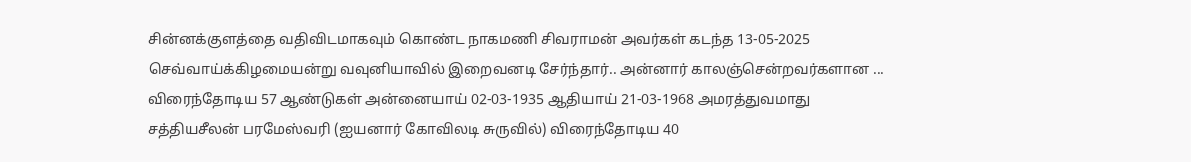சின்னக்குளத்தை வதிவிடமாகவும் கொண்ட நாகமணி சிவராமன் அவர்கள் கடந்த 13-05-2025 செவ்வாய்க்கிழமையன்று வவுனியாவில் இறைவனடி சேர்ந்தார்.. அன்னார் காலஞ்சென்றவர்களான ...
விரைந்தோடிய 57 ஆண்டுகள் அன்னையாய் 02-03-1935 ஆதியாய் 21-03-1968 அமரத்துவமாது சத்தியசீலன் பரமேஸ்வரி (ஐயனார் கோவிலடி சுருவில்) விரைந்தோடிய 40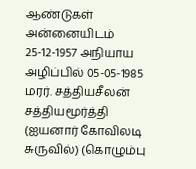ஆண்டுகள் அன்னையிடம் 25-12-1957 அநியாய அழிப்பில் 05-05-1985 மரர். சத்தியசீலன் சத்தியமூர்த்தி (ஐயனார் கோவிலடி சுருவில்) (கொழும்பு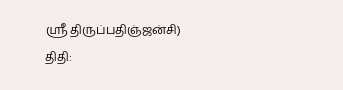ஸ்ரீ திருப்பதிஞ்ஜன்சி) திதி: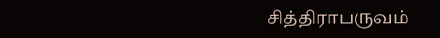சித்திராபருவம்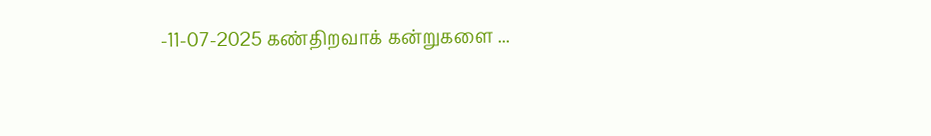-11-07-2025 கண்திறவாக் கன்றுகளை ...